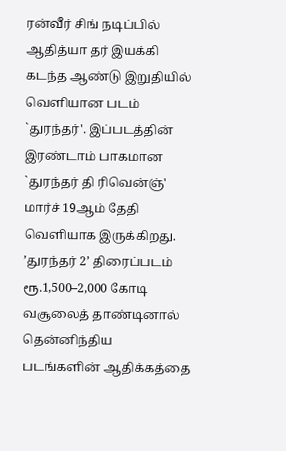ரன்வீர் சிங் நடிப்பில் ஆதித்யா தர் இயக்கி கடந்த ஆண்டு இறுதியில் வெளியான படம் `துரந்தர்'. இப்படத்தின் இரண்டாம் பாகமான `துரந்தர் தி ரிவென்ஞ்' மார்ச் 19ஆம் தேதி வெளியாக இருக்கிறது. ’துரந்தர் 2’ திரைப்படம் ரூ.1,500–2,000 கோடி வசூலைத் தாண்டினால் தென்னிந்திய படங்களின் ஆதிக்கத்தை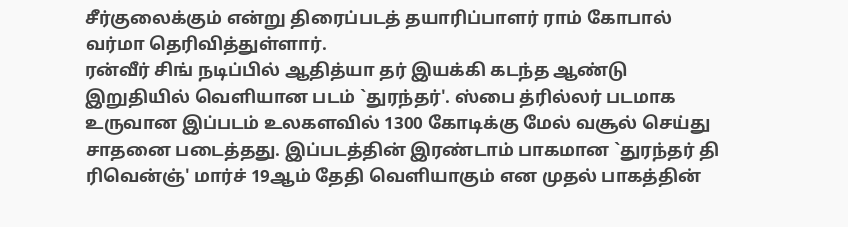சீர்குலைக்கும் என்று திரைப்படத் தயாரிப்பாளர் ராம் கோபால் வர்மா தெரிவித்துள்ளார்.
ரன்வீர் சிங் நடிப்பில் ஆதித்யா தர் இயக்கி கடந்த ஆண்டு இறுதியில் வெளியான படம் `துரந்தர்'. ஸ்பை த்ரில்லர் படமாக உருவான இப்படம் உலகளவில் 1300 கோடிக்கு மேல் வசூல் செய்து சாதனை படைத்தது. இப்படத்தின் இரண்டாம் பாகமான `துரந்தர் தி ரிவென்ஞ்' மார்ச் 19ஆம் தேதி வெளியாகும் என முதல் பாகத்தின்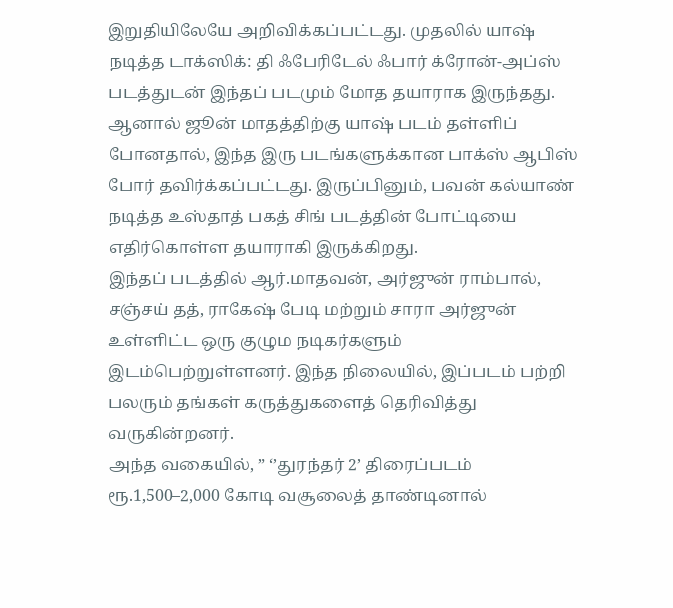இறுதியிலேயே அறிவிக்கப்பட்டது. முதலில் யாஷ் நடித்த டாக்ஸிக்: தி ஃபேரிடேல் ஃபார் க்ரோன்-அப்ஸ் படத்துடன் இந்தப் படமும் மோத தயாராக இருந்தது. ஆனால் ஜூன் மாதத்திற்கு யாஷ் படம் தள்ளிப் போனதால், இந்த இரு படங்களுக்கான பாக்ஸ் ஆபிஸ் போர் தவிர்க்கப்பட்டது. இருப்பினும், பவன் கல்யாண் நடித்த உஸ்தாத் பகத் சிங் படத்தின் போட்டியை எதிர்கொள்ள தயாராகி இருக்கிறது.
இந்தப் படத்தில் ஆர்.மாதவன், அர்ஜுன் ராம்பால், சஞ்சய் தத், ராகேஷ் பேடி மற்றும் சாரா அர்ஜுன் உள்ளிட்ட ஒரு குழும நடிகர்களும் இடம்பெற்றுள்ளனர். இந்த நிலையில், இப்படம் பற்றி பலரும் தங்கள் கருத்துகளைத் தெரிவித்து வருகின்றனர்.
அந்த வகையில், ” ‘’துரந்தர் 2’ திரைப்படம் ரூ.1,500–2,000 கோடி வசூலைத் தாண்டினால்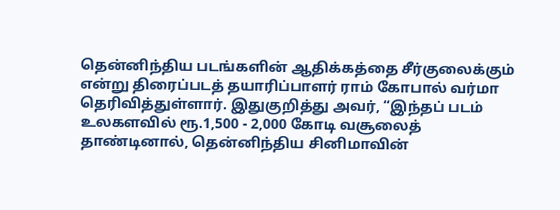தென்னிந்திய படங்களின் ஆதிக்கத்தை சீர்குலைக்கும் என்று திரைப்படத் தயாரிப்பாளர் ராம் கோபால் வர்மா தெரிவித்துள்ளார். இதுகுறித்து அவர், “இந்தப் படம் உலகளவில் ரூ.1,500 - 2,000 கோடி வசூலைத் தாண்டினால், தென்னிந்திய சினிமாவின்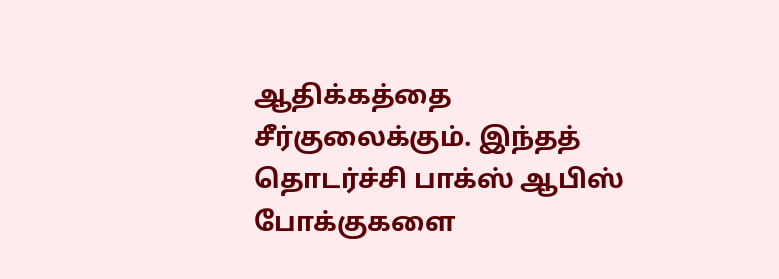ஆதிக்கத்தை சீர்குலைக்கும். இந்தத் தொடர்ச்சி பாக்ஸ் ஆபிஸ் போக்குகளை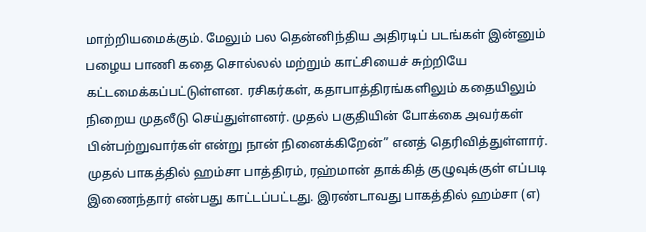மாற்றியமைக்கும். மேலும் பல தென்னிந்திய அதிரடிப் படங்கள் இன்னும் பழைய பாணி கதை சொல்லல் மற்றும் காட்சியைச் சுற்றியே கட்டமைக்கப்பட்டுள்ளன. ரசிகர்கள், கதாபாத்திரங்களிலும் கதையிலும் நிறைய முதலீடு செய்துள்ளனர். முதல் பகுதியின் போக்கை அவர்கள் பின்பற்றுவார்கள் என்று நான் நினைக்கிறேன்” எனத் தெரிவித்துள்ளார்.
முதல் பாகத்தில் ஹம்சா பாத்திரம், ரஹ்மான் தாக்கித் குழுவுக்குள் எப்படி இணைந்தார் என்பது காட்டப்பட்டது. இரண்டாவது பாகத்தில் ஹம்சா (எ)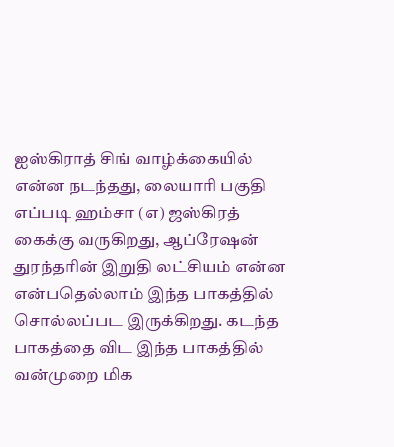ஐஸ்கிராத் சிங் வாழ்க்கையில் என்ன நடந்தது, லையாரி பகுதி எப்படி ஹம்சா (எ) ஜஸ்கிரத் கைக்கு வருகிறது, ஆப்ரேஷன் துரந்தரின் இறுதி லட்சியம் என்ன என்பதெல்லாம் இந்த பாகத்தில் சொல்லப்பட இருக்கிறது. கடந்த பாகத்தை விட இந்த பாகத்தில் வன்முறை மிக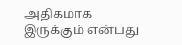அதிகமாக இருக்கும் என்பது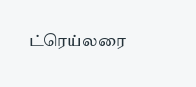ட்ரெய்லரை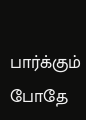பார்க்கும் போதே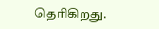தெரிகிறது.